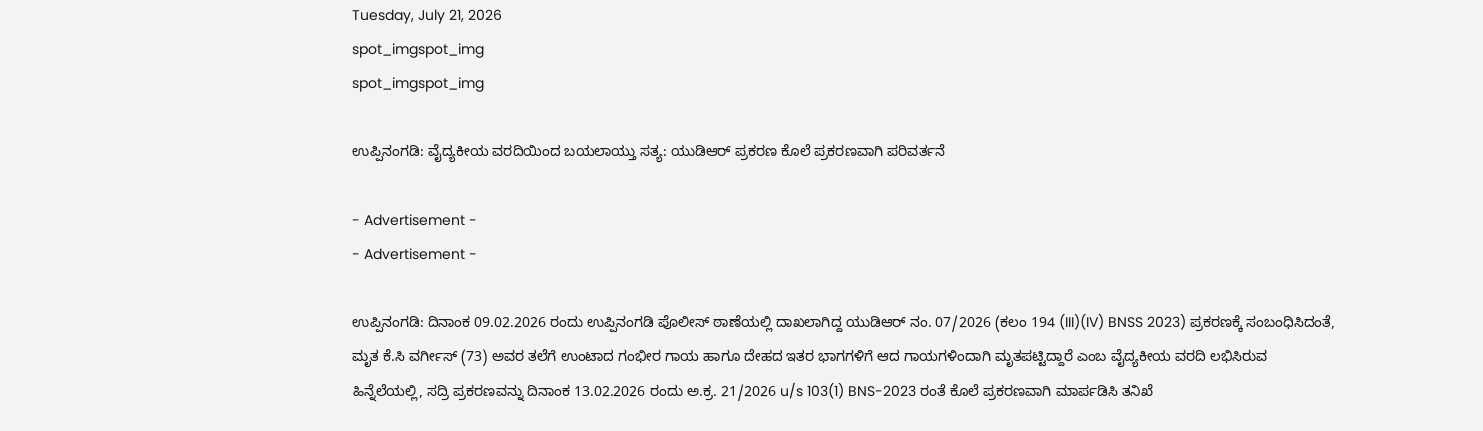Tuesday, July 21, 2026
spot_imgspot_img
spot_imgspot_img

ಉಪ್ಪಿನಂಗಡಿ: ವೈದ್ಯಕೀಯ ವರದಿಯಿಂದ ಬಯಲಾಯ್ತು ಸತ್ಯ: ಯುಡಿಆರ್ ಪ್ರಕರಣ ಕೊಲೆ ಪ್ರಕರಣವಾಗಿ ಪರಿವರ್ತನೆ

- Advertisement -
- Advertisement -

ಉಪ್ಪಿನಂಗಡಿ: ದಿನಾಂಕ 09.02.2026 ರಂದು ಉಪ್ಪಿನಂಗಡಿ ಪೊಲೀಸ್ ಠಾಣೆಯಲ್ಲಿ ದಾಖಲಾಗಿದ್ದ ಯುಡಿಆರ್ ನಂ. 07/2026 (ಕಲಂ 194 (III)(IV) BNSS 2023) ಪ್ರಕರಣಕ್ಕೆ ಸಂಬಂಧಿಸಿದಂತೆ, ಮೃತ ಕೆ.ಸಿ ವರ್ಗೀಸ್ (73) ಅವರ ತಲೆಗೆ ಉಂಟಾದ ಗಂಭೀರ ಗಾಯ ಹಾಗೂ ದೇಹದ ಇತರ ಭಾಗಗಳಿಗೆ ಆದ ಗಾಯಗಳಿಂದಾಗಿ ಮೃತಪಟ್ಟಿದ್ದಾರೆ ಎಂಬ ವೈದ್ಯಕೀಯ ವರದಿ ಲಭಿಸಿರುವ ಹಿನ್ನೆಲೆಯಲ್ಲಿ, ಸದ್ರಿ ಪ್ರಕರಣವನ್ನು ದಿನಾಂಕ 13.02.2026 ರಂದು ಅ.ಕ್ರ. 21/2026 u/s 103(1) BNS-2023 ರಂತೆ ಕೊಲೆ ಪ್ರಕರಣವಾಗಿ ಮಾರ್ಪಡಿಸಿ ತನಿಖೆ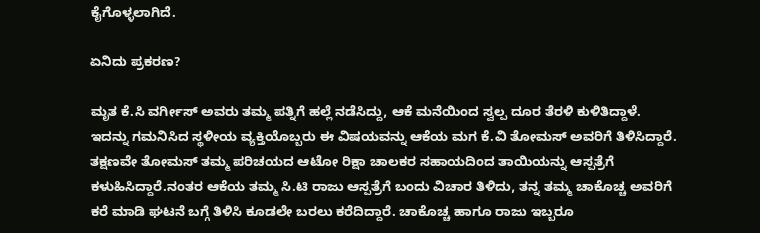ಕೈಗೊಳ್ಳಲಾಗಿದೆ.

ಏನಿದು ಪ್ರಕರಣ?

ಮೃತ ಕೆ.ಸಿ ವರ್ಗೀಸ್ ಅವರು ತಮ್ಮ ಪತ್ನಿಗೆ ಹಲ್ಲೆ ನಡೆಸಿದ್ದು, ಆಕೆ ಮನೆಯಿಂದ ಸ್ವಲ್ಪ ದೂರ ತೆರಳಿ ಕುಳಿತಿದ್ದಾಳೆ. ಇದನ್ನು ಗಮನಿಸಿದ ಸ್ಥಳೀಯ ವ್ಯಕ್ತಿಯೊಬ್ಬರು ಈ ವಿಷಯವನ್ನು ಆಕೆಯ ಮಗ ಕೆ.ವಿ ತೋಮಸ್ ಅವರಿಗೆ ತಿಳಿಸಿದ್ದಾರೆ. ತಕ್ಷಣವೇ ತೋಮಸ್ ತಮ್ಮ ಪರಿಚಯದ ಆಟೋ ರಿಕ್ಷಾ ಚಾಲಕರ ಸಹಾಯದಿಂದ ತಾಯಿಯನ್ನು ಆಸ್ಪತ್ರೆಗೆ ಕಳುಹಿಸಿದ್ದಾರೆ.ನಂತರ ಆಕೆಯ ತಮ್ಮ ಸಿ.ಟಿ ರಾಜು ಆಸ್ಪತ್ರೆಗೆ ಬಂದು ವಿಚಾರ ತಿಳಿದು, ತನ್ನ ತಮ್ಮ ಚಾಕೊಚ್ಚ ಅವರಿಗೆ ಕರೆ ಮಾಡಿ ಘಟನೆ ಬಗ್ಗೆ ತಿಳಿಸಿ ಕೂಡಲೇ ಬರಲು ಕರೆದಿದ್ದಾರೆ. ಚಾಕೊಚ್ಚ ಹಾಗೂ ರಾಜು ಇಬ್ಬರೂ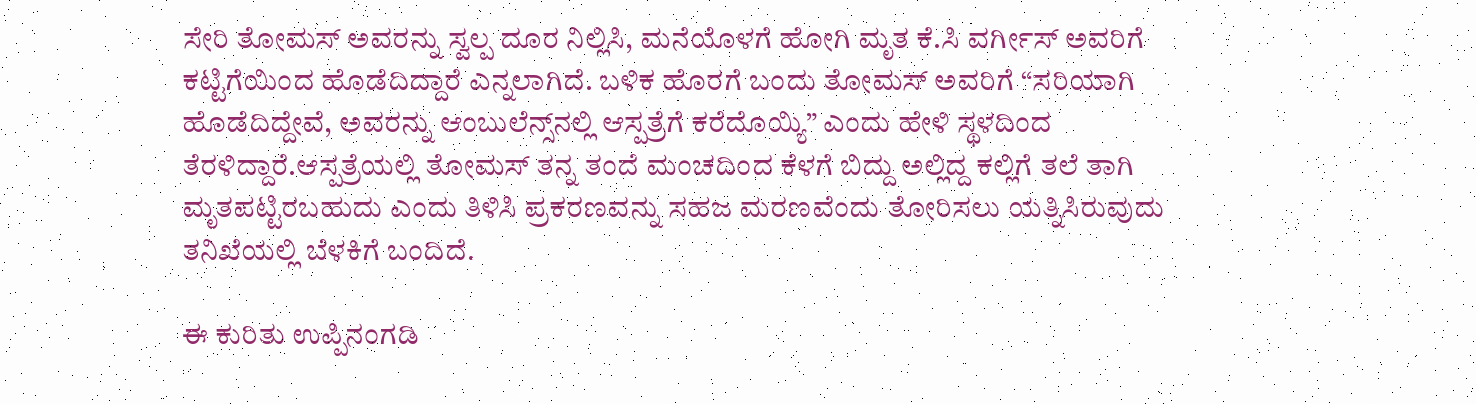ಸೇರಿ ತೋಮಸ್ ಅವರನ್ನು ಸ್ವಲ್ಪ ದೂರ ನಿಲ್ಲಿಸಿ, ಮನೆಯೊಳಗೆ ಹೋಗಿ ಮೃತ ಕೆ.ಸಿ ವರ್ಗೀಸ್ ಅವರಿಗೆ ಕಟ್ಟಿಗೆಯಿಂದ ಹೊಡೆದಿದ್ದಾರೆ ಎನ್ನಲಾಗಿದೆ. ಬಳಿಕ ಹೊರಗೆ ಬಂದು ತೋಮಸ್ ಅವರಿಗೆ “ಸರಿಯಾಗಿ ಹೊಡೆದಿದ್ದೇವೆ, ಅವರನ್ನು ಆಂಬುಲೆನ್ಸ್‌ನಲ್ಲಿ ಆಸ್ಪತ್ರೆಗೆ ಕರೆದೊಯ್ಯಿ” ಎಂದು ಹೇಳಿ ಸ್ಥಳದಿಂದ ತೆರಳಿದ್ದಾರೆ.ಆಸ್ಪತ್ರೆಯಲ್ಲಿ ತೋಮಸ್ ತನ್ನ ತಂದೆ ಮಂಚದಿಂದ ಕೆಳಗೆ ಬಿದ್ದು ಅಲ್ಲಿದ್ದ ಕಲ್ಲಿಗೆ ತಲೆ ತಾಗಿ ಮೃತಪಟ್ಟಿರಬಹುದು ಎಂದು ತಿಳಿಸಿ ಪ್ರಕರಣವನ್ನು ಸಹಜ ಮರಣವೆಂದು ತೋರಿಸಲು ಯತ್ನಿಸಿರುವುದು ತನಿಖೆಯಲ್ಲಿ ಬೆಳಕಿಗೆ ಬಂದಿದೆ.

ಈ ಕುರಿತು ಉಪ್ಪಿನಂಗಡಿ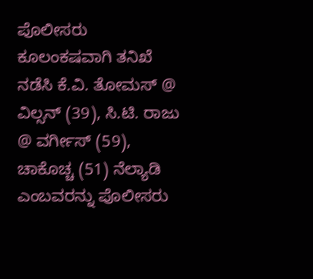ಪೊಲೀಸರು ಕೂಲಂಕಷವಾಗಿ ತನಿಖೆ ನಡೆಸಿ ಕೆ.ವಿ. ತೋಮಸ್ @ ವಿಲ್ಸನ್ (39), ಸಿ.ಟಿ. ರಾಜು @ ವರ್ಗೀಸ್ (59), ಚಾಕೊಚ್ಚ (51) ನೆಲ್ಯಾಡಿ ಎಂಬವರನ್ನು ಪೊಲೀಸರು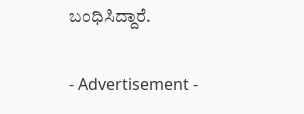ಬಂಧಿಸಿದ್ದಾರೆ.

- Advertisement -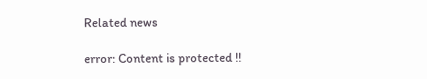Related news

error: Content is protected !!